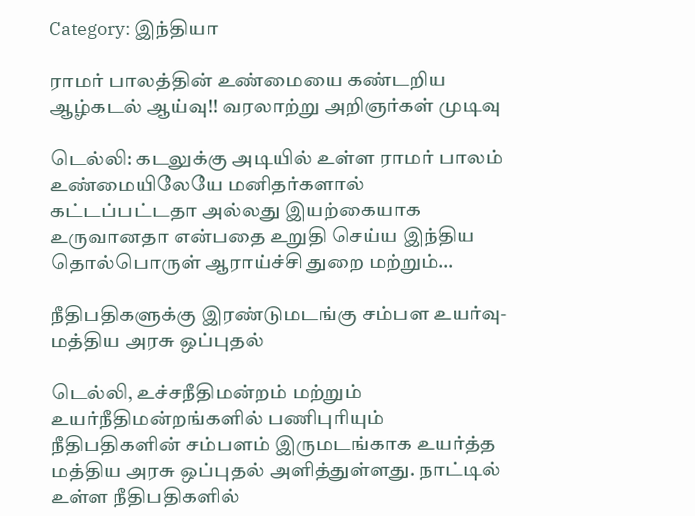Category: இந்தியா

ராமர் பாலத்தின் உண்மையை கண்டறிய ஆழ்கடல் ஆய்வு!! வரலாற்று அறிஞர்கள் முடிவு

டெல்லி: கடலுக்கு அடியில் உள்ள ராமர் பாலம் உண்மையிலேயே மனிதர்களால் கட்டப்பட்டதா அல்லது இயற்கையாக உருவானதா என்பதை உறுதி செய்ய இந்திய தொல்பொருள் ஆராய்ச்சி துறை மற்றும்…

நீதிபதிகளுக்கு இரண்டுமடங்கு சம்பள உயர்வு- மத்திய அரசு ஒப்புதல்

டெல்லி, உச்சநீதிமன்றம் மற்றும் உயர்நீதிமன்றங்களில் பணிபுரியும் நீதிபதிகளின் சம்பளம் இருமடங்காக உயர்த்த மத்திய அரசு ஒப்புதல் அளித்துள்ளது. நாட்டில் உள்ள நீதிபதிகளில்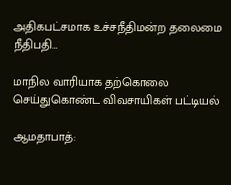அதிகபட்சமாக உச்சநீதிமன்ற தலைமை நீதிபதி…

மாநில வாரியாக தற்கொலை செய்துகொண்ட விவசாயிகள் பட்டியல்

ஆமதாபாத்: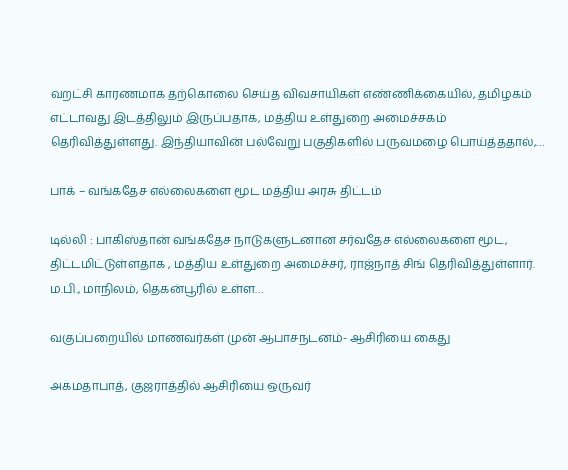வறட்சி காரணமாக தற்கொலை செய்த விவசாயிகள் எண்ணிக்கையில், தமிழகம் எட்டாவது இடத்திலும் இருப்பதாக, மத்திய உள்துறை அமைச்சகம் தெரிவித்துள்ளது. இந்தியாவின் பல்வேறு பகுதிகளில் பருவமழை பொய்த்ததால்,…

பாக் – வங்கதேச எல்லைகளை மூட மத்திய அரசு திட்டம்

டில்லி : பாகிஸ்தான் வங்கதேச நாடுகளுடனான சர்வதேச எல்லைகளை மூட, திட்டமிட்டுள்ளதாக , மத்திய உள்துறை அமைச்சர், ராஜ்நாத் சிங் தெரிவித்துள்ளார். ம.பி., மாநிலம், தெகன்பூரில் உள்ள…

வகுப்பறையில் மாணவர்கள் முன் ஆபாசநடனம்- ஆசிரியை கைது

அகமதாபாத், குஜராத்தில் ஆசிரியை ஒருவர்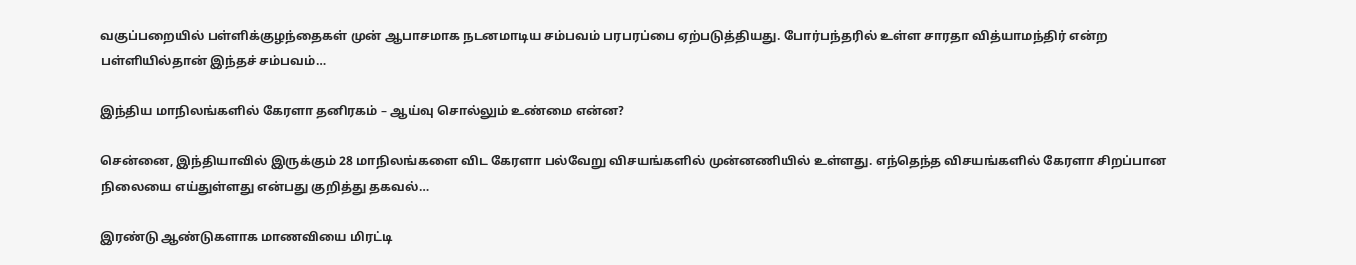வகுப்பறையில் பள்ளிக்குழந்தைகள் முன் ஆபாசமாக நடனமாடிய சம்பவம் பரபரப்பை ஏற்படுத்தியது. போர்பந்தரில் உள்ள சாரதா வித்யாமந்திர் என்ற பள்ளியில்தான் இந்தச் சம்பவம்…

இந்திய மாநிலங்களில் கேரளா தனிரகம் – ஆய்வு சொல்லும் உண்மை என்ன?

சென்னை, இந்தியாவில் இருக்கும் 28 மாநிலங்களை விட கேரளா பல்வேறு விசயங்களில் முன்னணியில் உள்ளது. எந்தெந்த விசயங்களில் கேரளா சிறப்பான நிலையை எய்துள்ளது என்பது குறித்து தகவல்…

இரண்டு ஆண்டுகளாக மாணவியை மிரட்டி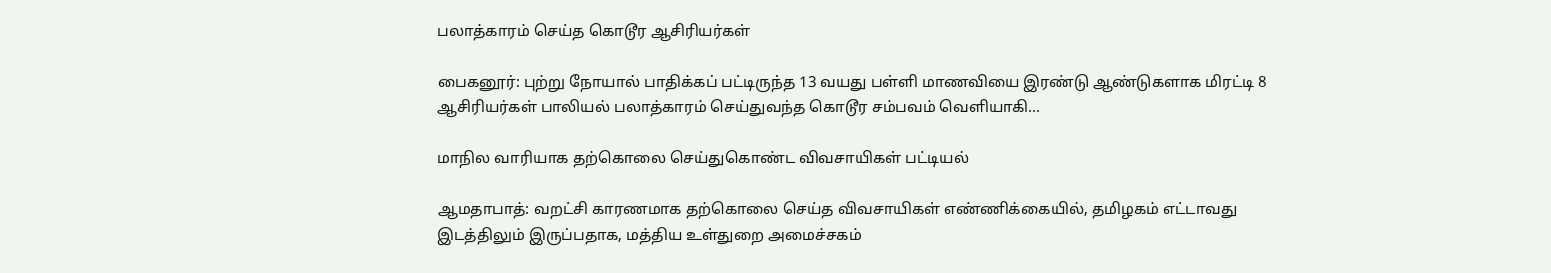பலாத்காரம் செய்த கொடூர ஆசிரியர்கள்

பைகனூர்: புற்று நோயால் பாதிக்கப் பட்டிருந்த 13 வயது பள்ளி மாணவியை இரண்டு ஆண்டுகளாக மிரட்டி 8 ஆசிரியர்கள் பாலியல் பலாத்காரம் செய்துவந்த கொடூர சம்பவம் வெளியாகி…

மாநில வாரியாக தற்கொலை செய்துகொண்ட விவசாயிகள் பட்டியல்

ஆமதாபாத்: வறட்சி காரணமாக தற்கொலை செய்த விவசாயிகள் எண்ணிக்கையில், தமிழகம் எட்டாவது இடத்திலும் இருப்பதாக, மத்திய உள்துறை அமைச்சகம்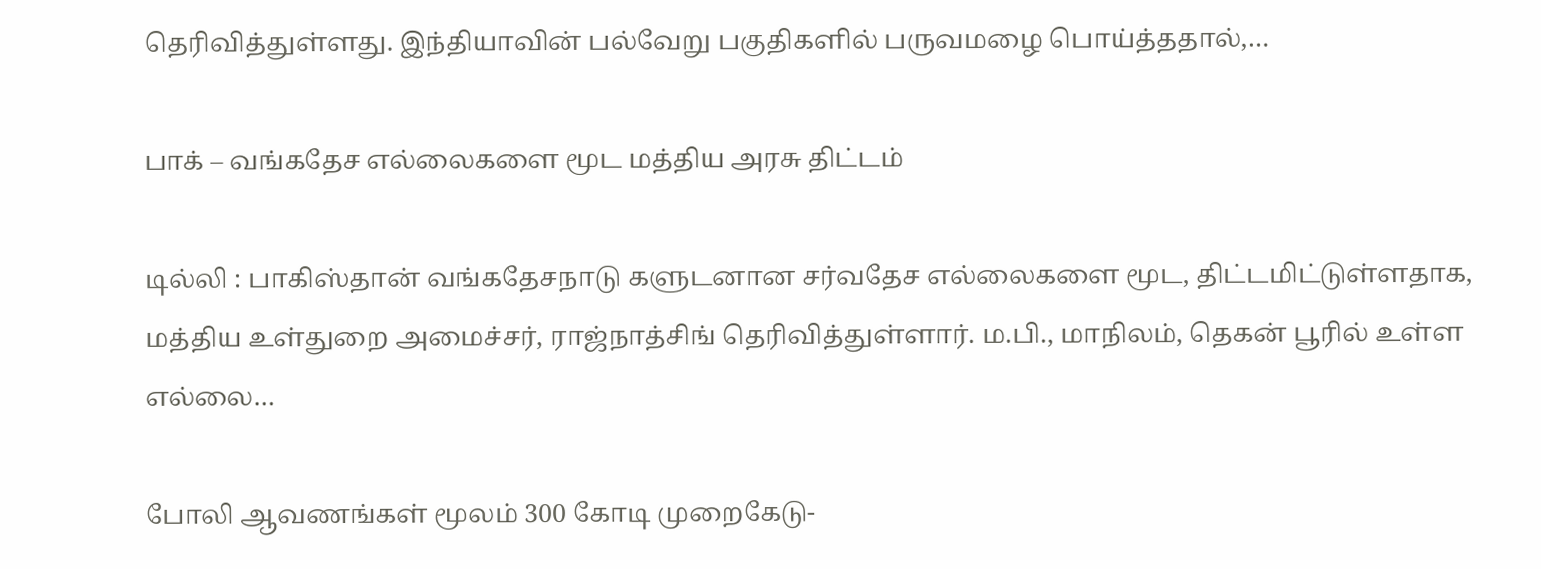தெரிவித்துள்ளது. இந்தியாவின் பல்வேறு பகுதிகளில் பருவமழை பொய்த்ததால்,…

பாக் – வங்கதேச எல்லைகளை மூட மத்திய அரசு திட்டம்

டில்லி : பாகிஸ்தான் வங்கதேசநாடு களுடனான சர்வதேச எல்லைகளை மூட, திட்டமிட்டுள்ளதாக, மத்திய உள்துறை அமைச்சர், ராஜ்நாத்சிங் தெரிவித்துள்ளார். ம.பி., மாநிலம், தெகன் பூரில் உள்ள எல்லை…

போலி ஆவணங்கள் மூலம் 300 கோடி முறைகேடு-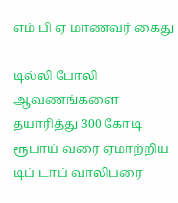எம் பி ஏ மாணவர் கைது

டில்லி போலி ஆவணங்களை தயாரித்து 300 கோடி ரூபாய் வரை ஏமாற்றிய டிப் டாப் வாலிபரை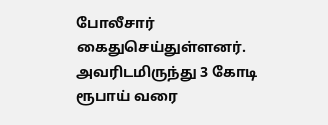போலீசார் கைதுசெய்துள்ளனர். அவரிடமிருந்து 3 கோடி ரூபாய் வரை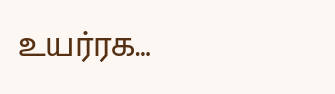உயர்ரக…